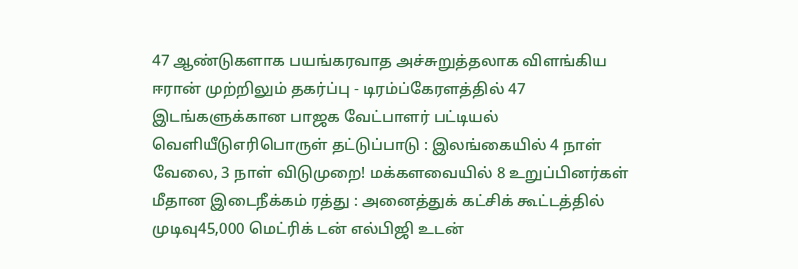47 ஆண்டுகளாக பயங்கரவாத அச்சுறுத்தலாக விளங்கிய ஈரான் முற்றிலும் தகர்ப்பு - டிரம்ப்கேரளத்தில் 47 இடங்களுக்கான பாஜக வேட்பாளர் பட்டியல் வெளியீடுஎரிபொருள் தட்டுப்பாடு : இலங்கையில் 4 நாள் வேலை, 3 நாள் விடுமுறை! மக்களவையில் 8 உறுப்பினர்கள் மீதான இடைநீக்கம் ரத்து : அனைத்துக் கட்சிக் கூட்டத்தில் முடிவு45,000 மெட்ரிக் டன் எல்பிஜி உடன்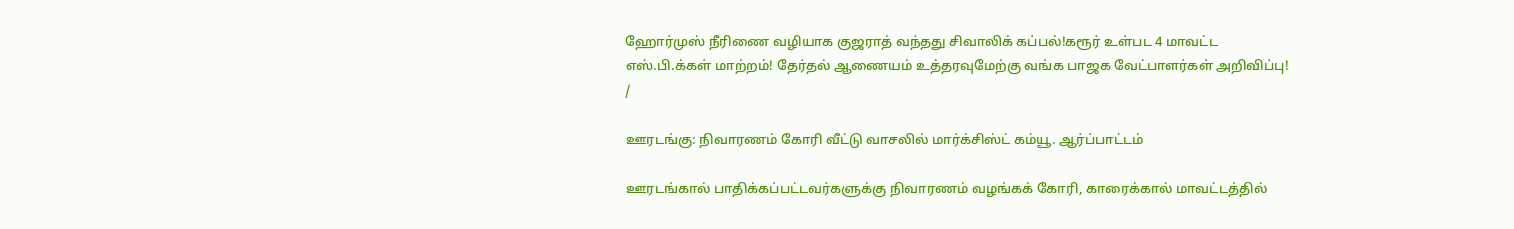ஹோர்முஸ் நீரிணை வழியாக குஜராத் வந்தது சிவாலிக் கப்பல்!கரூர் உள்பட 4 மாவட்ட எஸ்.பி.க்கள் மாற்றம்! தேர்தல் ஆணையம் உத்தரவுமேற்கு வங்க பாஜக வேட்பாளர்கள் அறிவிப்பு!
/

ஊரடங்கு: நிவாரணம் கோரி வீட்டு வாசலில் மார்க்சிஸ்ட் கம்யூ. ஆர்ப்பாட்டம்

ஊரடங்கால் பாதிக்கப்பட்டவர்களுக்கு நிவாரணம் வழங்கக் கோரி, காரைக்கால் மாவட்டத்தில்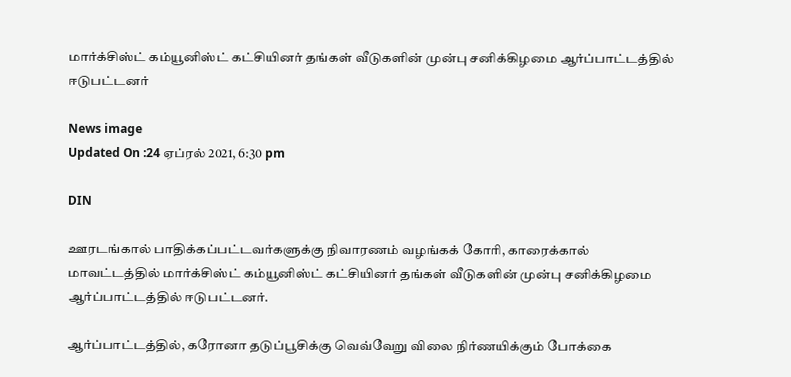மார்க்சிஸ்ட் கம்யூனிஸ்ட் கட்சியினர் தங்கள் வீடுகளின் முன்பு சனிக்கிழமை ஆர்ப்பாட்டத்தில் ஈடுபட்டனர்

News image
Updated On :24 ஏப்ரல் 2021, 6:30 pm

DIN

ஊரடங்கால் பாதிக்கப்பட்டவர்களுக்கு நிவாரணம் வழங்கக் கோரி, காரைக்கால் மாவட்டத்தில் மார்க்சிஸ்ட் கம்யூனிஸ்ட் கட்சியினர் தங்கள் வீடுகளின் முன்பு சனிக்கிழமை ஆர்ப்பாட்டத்தில் ஈடுபட்டனர்.

ஆர்ப்பாட்டத்தில், கரோனா தடுப்பூசிக்கு வெவ்வேறு விலை நிர்ணயிக்கும் போக்கை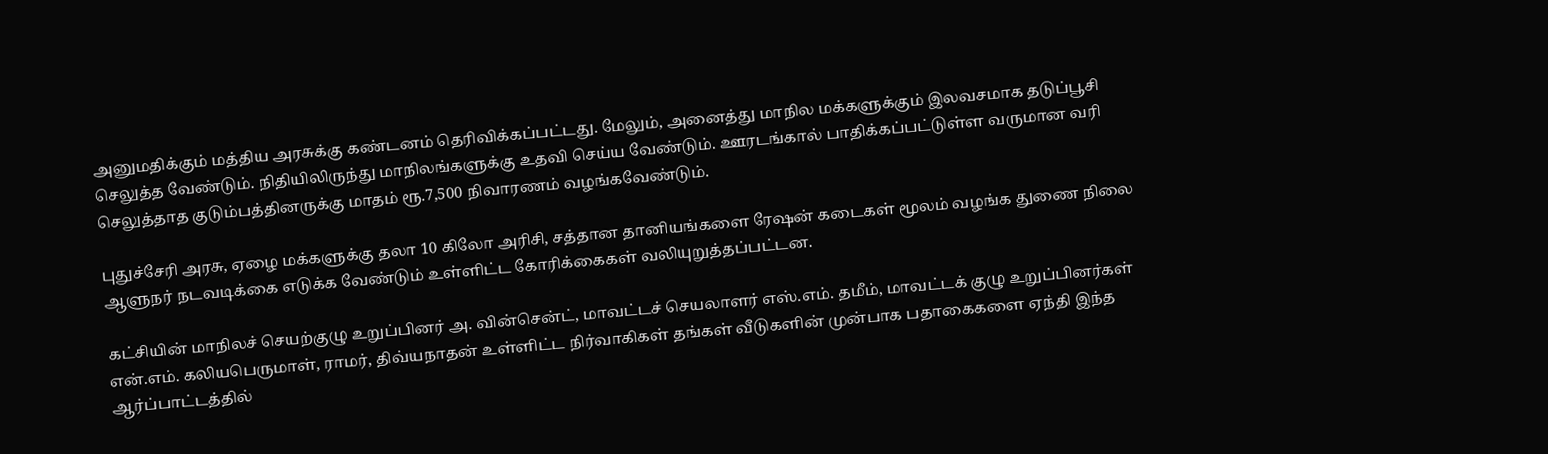அனுமதிக்கும் மத்திய அரசுக்கு கண்டனம் தெரிவிக்கப்பட்டது. மேலும், அனைத்து மாநில மக்களுக்கும் இலவசமாக தடுப்பூசி செலுத்த வேண்டும். நிதியிலிருந்து மாநிலங்களுக்கு உதவி செய்ய வேண்டும். ஊரடங்கால் பாதிக்கப்பட்டுள்ள வருமான வரி செலுத்தாத குடும்பத்தினருக்கு மாதம் ரூ.7,500 நிவாரணம் வழங்கவேண்டும்.

புதுச்சேரி அரசு, ஏழை மக்களுக்கு தலா 10 கிலோ அரிசி, சத்தான தானியங்களை ரேஷன் கடைகள் மூலம் வழங்க துணை நிலை ஆளுநர் நடவடிக்கை எடுக்க வேண்டும் உள்ளிட்ட கோரிக்கைகள் வலியுறுத்தப்பட்டன.

கட்சியின் மாநிலச் செயற்குழு உறுப்பினர் அ. வின்சென்ட், மாவட்டச் செயலாளர் எஸ்.எம். தமீம், மாவட்டக் குழு உறுப்பினர்கள் என்.எம். கலியபெருமாள், ராமர், திவ்யநாதன் உள்ளிட்ட நிர்வாகிகள் தங்கள் வீடுகளின் முன்பாக பதாகைகளை ஏந்தி இந்த ஆர்ப்பாட்டத்தில்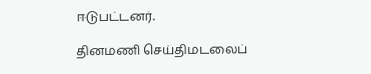ஈடுபட்டனர்.

தினமணி செய்திமடலைப்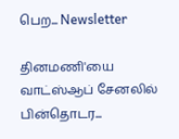பெற... Newsletter

தினமணி'யை வாட்ஸ்ஆப் சேனலில் பின்தொடர...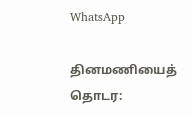WhatsApp

தினமணியைத் தொடர: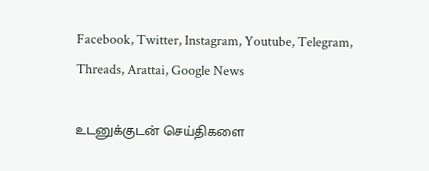Facebook, Twitter, Instagram, Youtube, Telegram, Threads, Arattai, Google News

உடனுக்குடன் செய்திகளை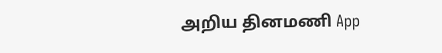அறிய தினமணி App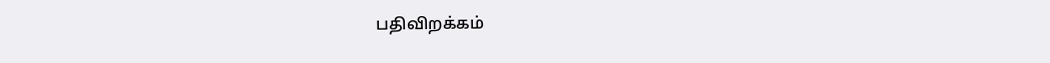பதிவிறக்கம்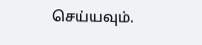செய்யவும்.